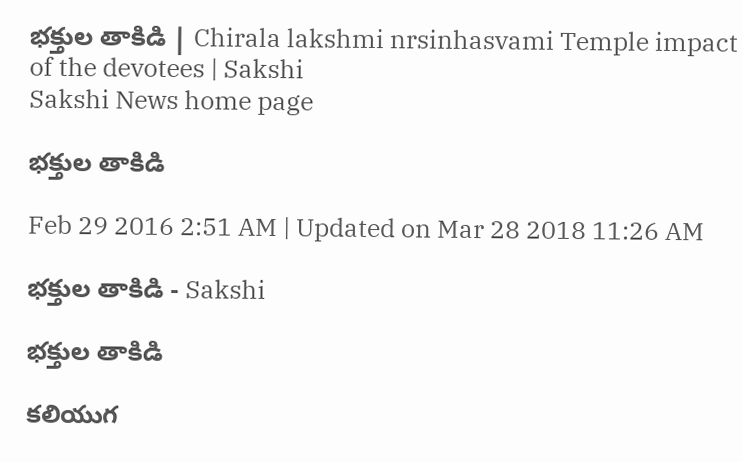భక్తుల తాకిడి | Chirala lakshmi nrsinhasvami Temple impact of the devotees | Sakshi
Sakshi News home page

భక్తుల తాకిడి

Feb 29 2016 2:51 AM | Updated on Mar 28 2018 11:26 AM

భక్తుల తాకిడి - Sakshi

భక్తుల తాకిడి

కలియుగ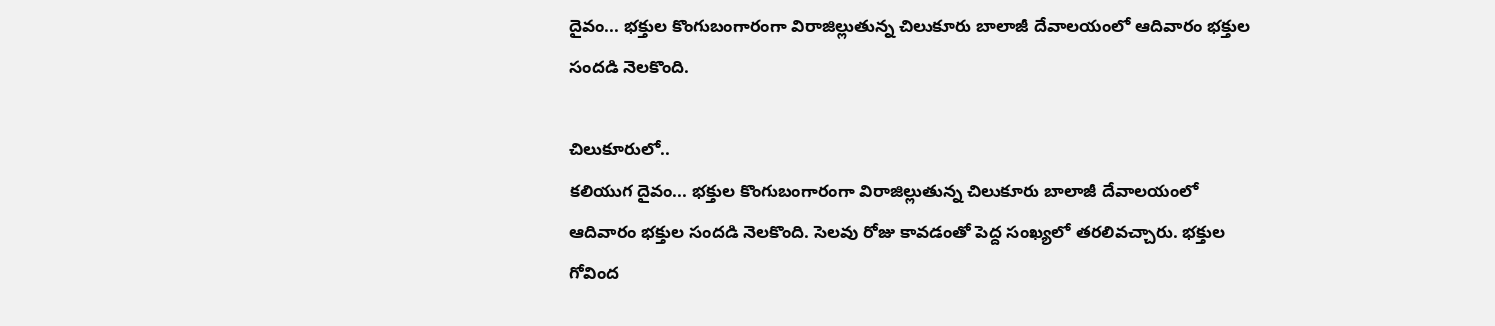దైవం... భక్తుల కొంగుబంగారంగా విరాజిల్లుతున్న చిలుకూరు బాలాజీ దేవాలయంలో ఆదివారం భక్తుల సందడి నెలకొంది.

చిలుకూరులో..
కలియుగ దైవం... భక్తుల కొంగుబంగారంగా విరాజిల్లుతున్న చిలుకూరు బాలాజీ దేవాలయంలో ఆదివారం భక్తుల సందడి నెలకొంది. సెలవు రోజు కావడంతో పెద్ద సంఖ్యలో తరలివచ్చారు. భక్తుల గోవింద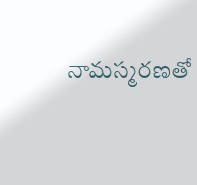నామస్మరణతో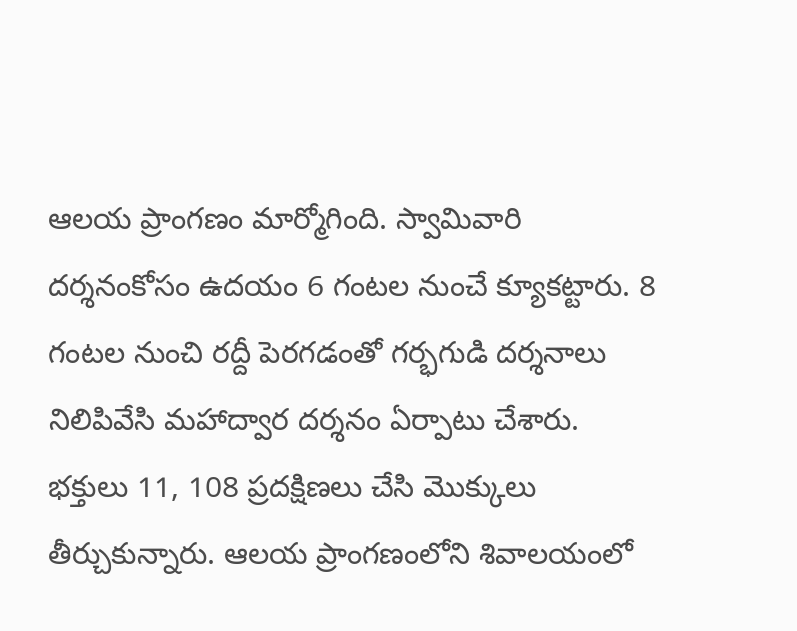ఆలయ ప్రాంగణం మార్మోగింది. స్వామివారి దర్శనంకోసం ఉదయం 6 గంటల నుంచే క్యూకట్టారు. 8 గంటల నుంచి రద్దీ పెరగడంతో గర్భగుడి దర్శనాలు నిలిపివేసి మహాద్వార దర్శనం ఏర్పాటు చేశారు. భక్తులు 11, 108 ప్రదక్షిణలు చేసి మొక్కులు తీర్చుకున్నారు. ఆలయ ప్రాంగణంలోని శివాలయంలో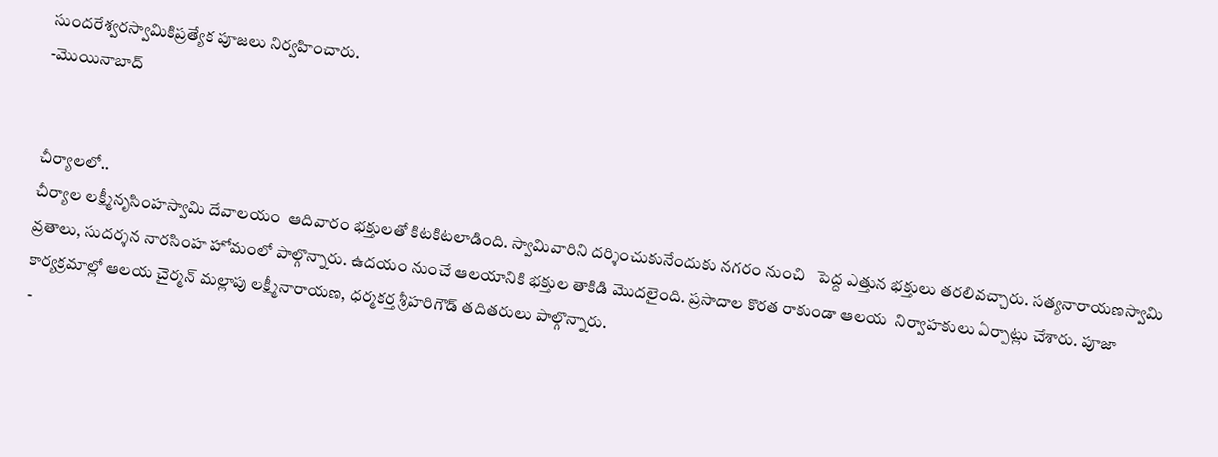సుందరేశ్వరస్వామికిప్రత్యేక పూజలు నిర్వహించారు.
-మొయినాబాద్


చీర్యాలలో..
చీర్యాల లక్ష్మీనృసింహస్వామి దేవాలయం  ఆదివారం భక్తులతో కిటకిటలాడింది. స్వామివారిని దర్శించుకునేందుకు నగరం నుంచి   పెద్ద ఎత్తున భక్తులు తరలివచ్చారు. సత్యనారాయణస్వామి వ్రతాలు, సుదర్శన నారసింహ హోమంలో పాల్గొన్నారు. ఉదయం నుంచే ఆలయానికి భక్తుల తాకిడి మొదలైంది. ప్రసాదాల కొరత రాకుండా ఆలయ  నిర్వాహకులు ఏర్పాట్లు చేశారు. పూజా కార్యక్రమాల్లో ఆలయ చైర్మన్ మల్లాపు లక్ష్మీనారాయణ, ధర్మకర్త శ్రీహరిగౌడ్ తదితరులు పాల్గొన్నారు.
 -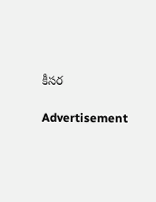కీసర

Advertisement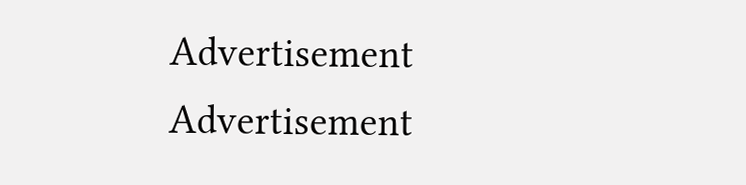Advertisement
Advertisement